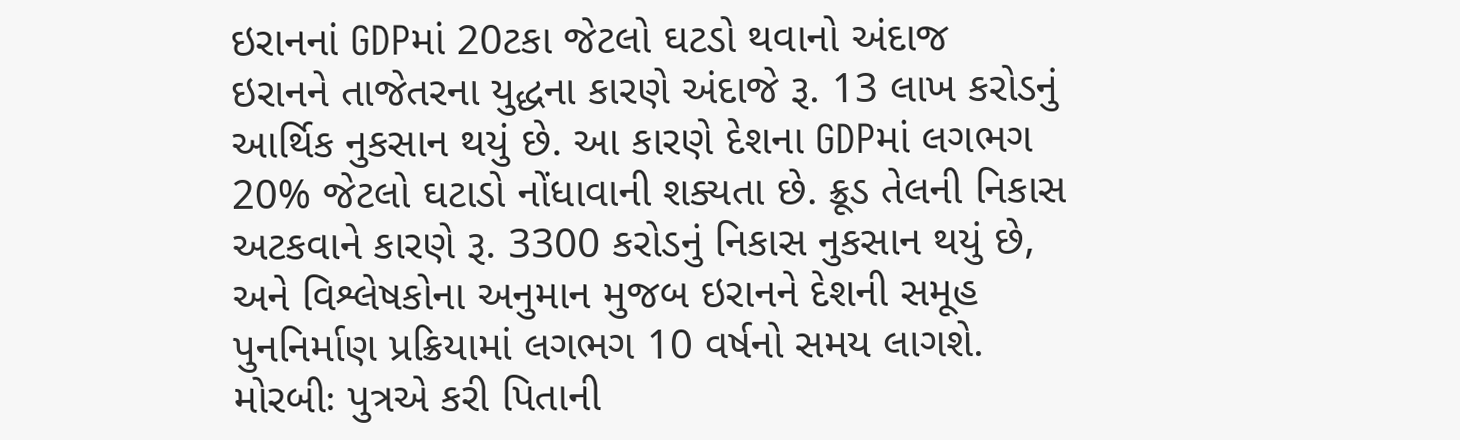ઇરાનનાં GDPમાં 20ટકા જેટલો ઘટડો થવાનો અંદાજ
ઇરાનને તાજેતરના યુદ્ધના કારણે અંદાજે રૂ. 13 લાખ કરોડનું આર્થિક નુકસાન થયું છે. આ કારણે દેશના GDPમાં લગભગ 20% જેટલો ઘટાડો નોંધાવાની શક્યતા છે. ક્રૂડ તેલની નિકાસ અટકવાને કારણે રૂ. 3300 કરોડનું નિકાસ નુકસાન થયું છે, અને વિશ્લેષકોના અનુમાન મુજબ ઇરાનને દેશની સમૂહ પુનનિર્માણ પ્રક્રિયામાં લગભગ 10 વર્ષનો સમય લાગશે.
મોરબીઃ પુત્રએ કરી પિતાની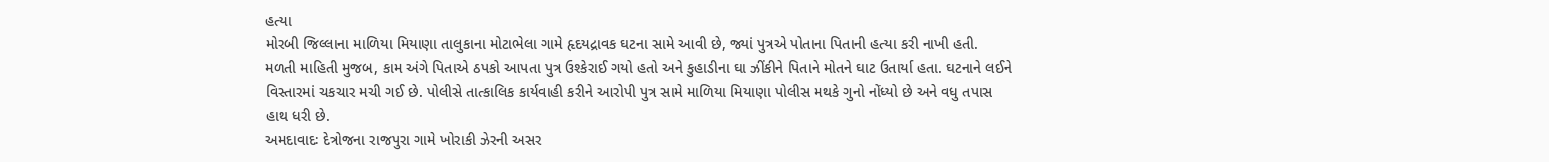હત્યા
મોરબી જિલ્લાના માળિયા મિયાણા તાલુકાના મોટાભેલા ગામે હૃદયદ્રાવક ઘટના સામે આવી છે, જ્યાં પુત્રએ પોતાના પિતાની હત્યા કરી નાખી હતી. મળતી માહિતી મુજબ, કામ અંગે પિતાએ ઠપકો આપતા પુત્ર ઉશ્કેરાઈ ગયો હતો અને કુહાડીના ઘા ઝીંકીને પિતાને મોતને ઘાટ ઉતાર્યા હતા. ઘટનાને લઈને વિસ્તારમાં ચકચાર મચી ગઈ છે. પોલીસે તાત્કાલિક કાર્યવાહી કરીને આરોપી પુત્ર સામે માળિયા મિયાણા પોલીસ મથકે ગુનો નોંધ્યો છે અને વધુ તપાસ હાથ ધરી છે.
અમદાવાદઃ દેત્રોજના રાજપુરા ગામે ખોરાકી ઝેરની અસર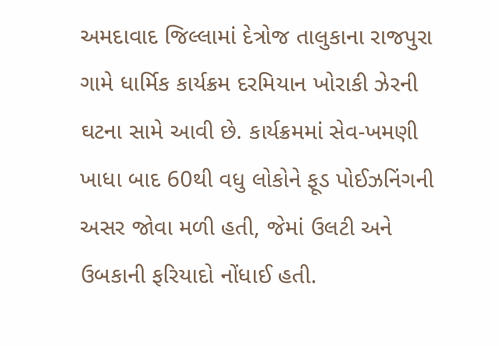અમદાવાદ જિલ્લામાં દેત્રોજ તાલુકાના રાજપુરા ગામે ધાર્મિક કાર્યક્રમ દરમિયાન ખોરાકી ઝેરની ઘટના સામે આવી છે. કાર્યક્રમમાં સેવ-ખમણી ખાધા બાદ 60થી વધુ લોકોને ફૂડ પોઈઝનિંગની અસર જોવા મળી હતી, જેમાં ઉલટી અને ઉબકાની ફરિયાદો નોંધાઈ હતી.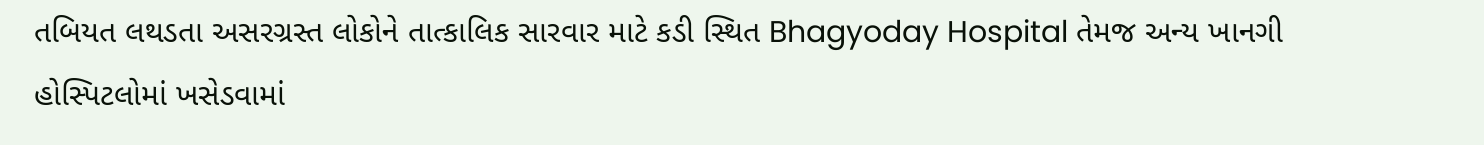તબિયત લથડતા અસરગ્રસ્ત લોકોને તાત્કાલિક સારવાર માટે કડી સ્થિત Bhagyoday Hospital તેમજ અન્ય ખાનગી હોસ્પિટલોમાં ખસેડવામાં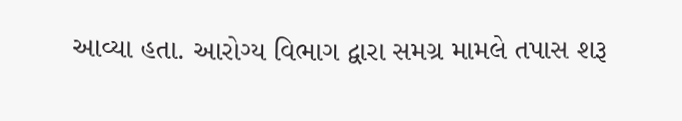આવ્યા હતા. આરોગ્ય વિભાગ દ્વારા સમગ્ર મામલે તપાસ શરૂ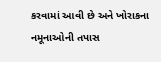કરવામાં આવી છે અને ખોરાકના નમૂનાઓની તપાસ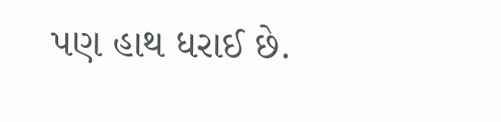પણ હાથ ધરાઈ છે.